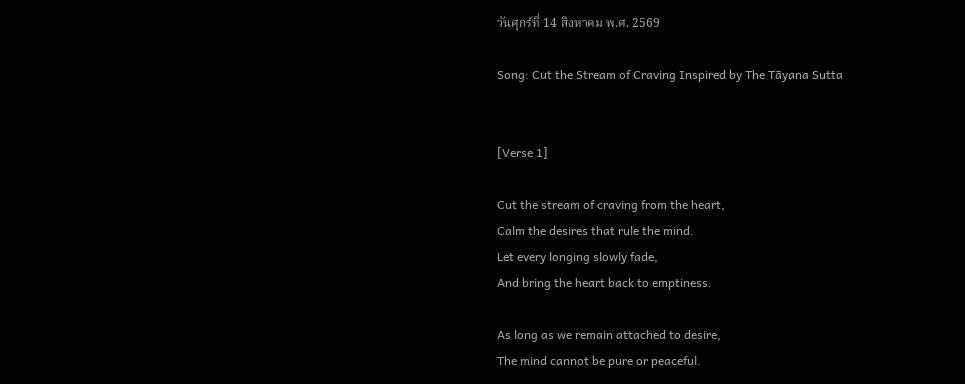วันศุกร์ที่ 14 สิงหาคม พ.ศ. 2569

Song: Cut the Stream of Craving Inspired by The Tāyana Sutta


[Verse 1]

Cut the stream of craving from the heart,
Calm the desires that rule the mind.
Let every longing slowly fade,
And bring the heart back to emptiness.

As long as we remain attached to desire,
The mind cannot be pure or peaceful.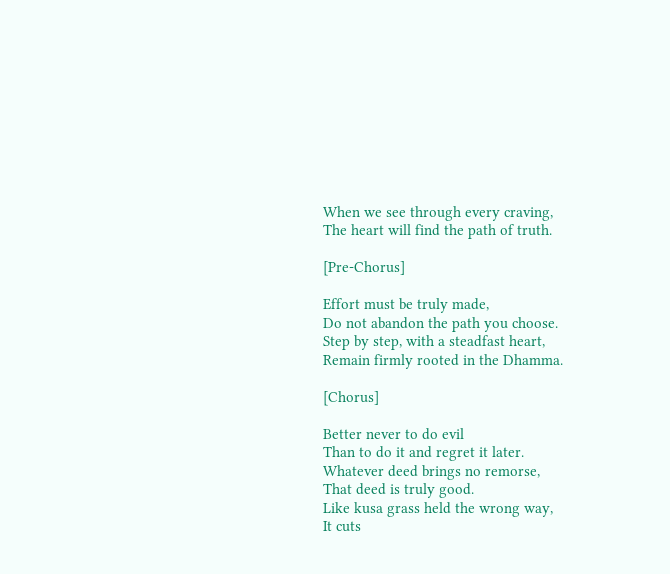When we see through every craving,
The heart will find the path of truth.

[Pre-Chorus]

Effort must be truly made,
Do not abandon the path you choose.
Step by step, with a steadfast heart,
Remain firmly rooted in the Dhamma.

[Chorus]

Better never to do evil
Than to do it and regret it later.
Whatever deed brings no remorse,
That deed is truly good.
Like kusa grass held the wrong way,
It cuts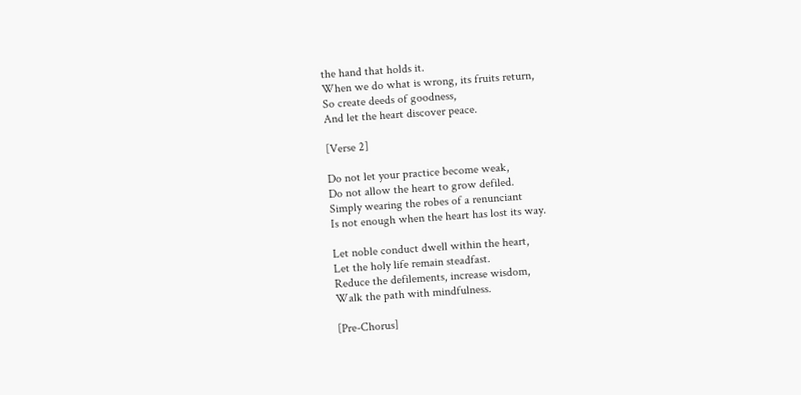the hand that holds it.
When we do what is wrong, its fruits return,
So create deeds of goodness,
And let the heart discover peace.

[Verse 2]

Do not let your practice become weak,
Do not allow the heart to grow defiled.
Simply wearing the robes of a renunciant
Is not enough when the heart has lost its way.

Let noble conduct dwell within the heart,
Let the holy life remain steadfast.
Reduce the defilements, increase wisdom,
Walk the path with mindfulness.

[Pre-Chorus]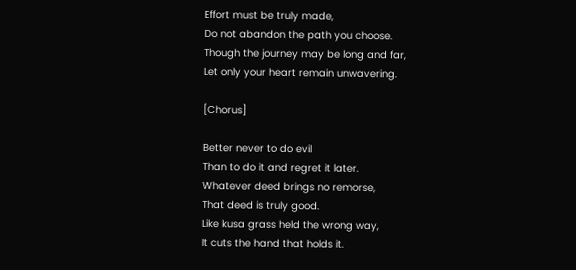Effort must be truly made,
Do not abandon the path you choose.
Though the journey may be long and far,
Let only your heart remain unwavering.

[Chorus]

Better never to do evil
Than to do it and regret it later.
Whatever deed brings no remorse,
That deed is truly good.
Like kusa grass held the wrong way,
It cuts the hand that holds it.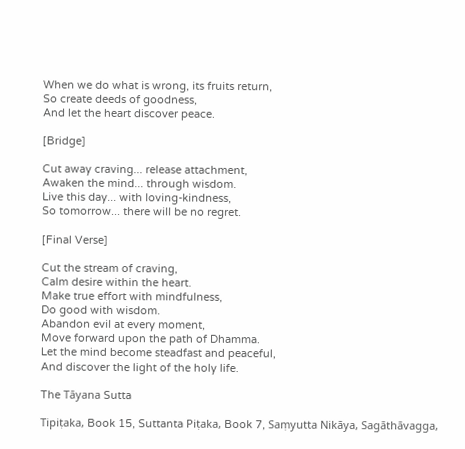When we do what is wrong, its fruits return,
So create deeds of goodness,
And let the heart discover peace.

[Bridge]

Cut away craving... release attachment,
Awaken the mind... through wisdom.
Live this day... with loving-kindness,
So tomorrow... there will be no regret.

[Final Verse]

Cut the stream of craving,
Calm desire within the heart.
Make true effort with mindfulness,
Do good with wisdom.
Abandon evil at every moment,
Move forward upon the path of Dhamma.
Let the mind become steadfast and peaceful,
And discover the light of the holy life.

The Tāyana Sutta

Tipiṭaka, Book 15, Suttanta Piṭaka, Book 7, Saṃyutta Nikāya, Sagāthāvagga,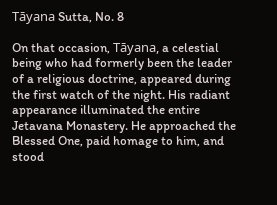Tāyana Sutta, No. 8

On that occasion, Tāyana, a celestial being who had formerly been the leader of a religious doctrine, appeared during the first watch of the night. His radiant appearance illuminated the entire Jetavana Monastery. He approached the Blessed One, paid homage to him, and stood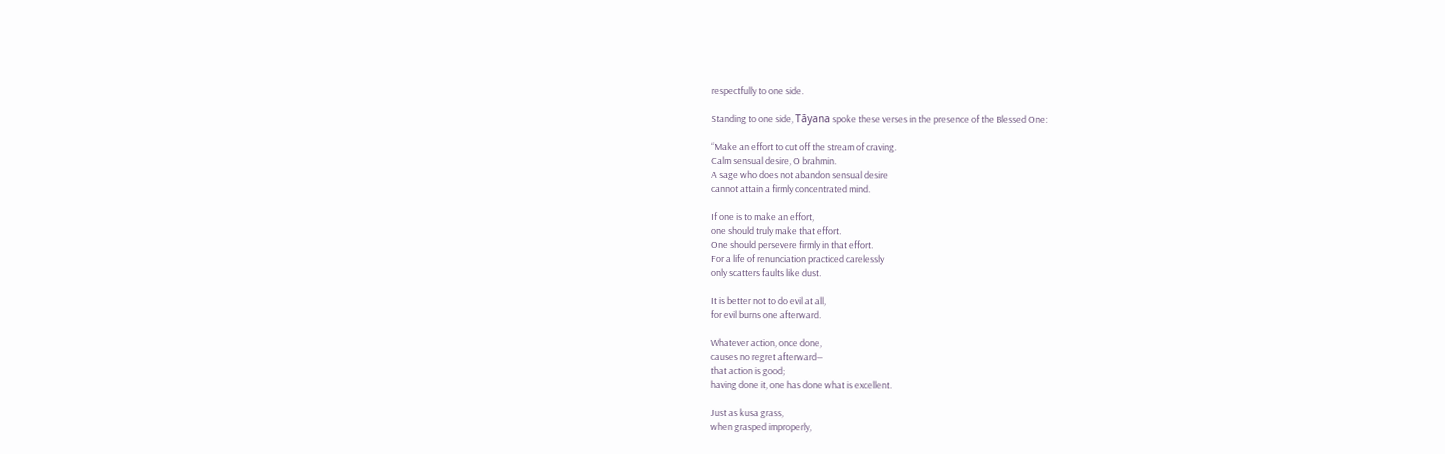respectfully to one side.

Standing to one side, Tāyana spoke these verses in the presence of the Blessed One:

“Make an effort to cut off the stream of craving.
Calm sensual desire, O brahmin.
A sage who does not abandon sensual desire
cannot attain a firmly concentrated mind.

If one is to make an effort,
one should truly make that effort.
One should persevere firmly in that effort.
For a life of renunciation practiced carelessly
only scatters faults like dust.

It is better not to do evil at all,
for evil burns one afterward.

Whatever action, once done,
causes no regret afterward—
that action is good;
having done it, one has done what is excellent.

Just as kusa grass,
when grasped improperly,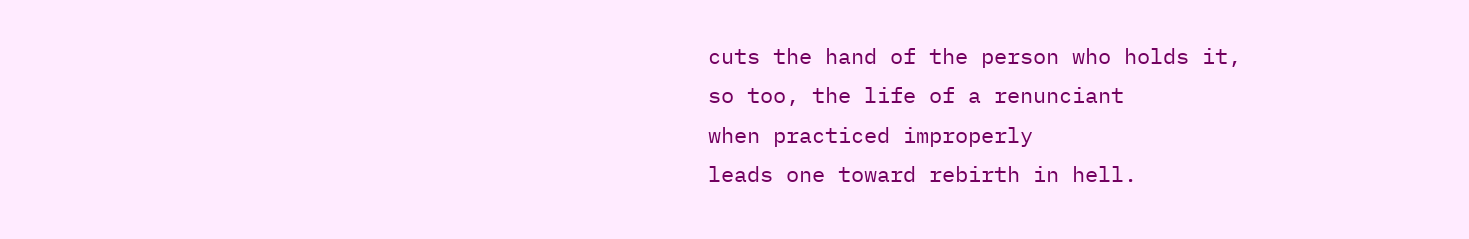cuts the hand of the person who holds it,
so too, the life of a renunciant
when practiced improperly
leads one toward rebirth in hell.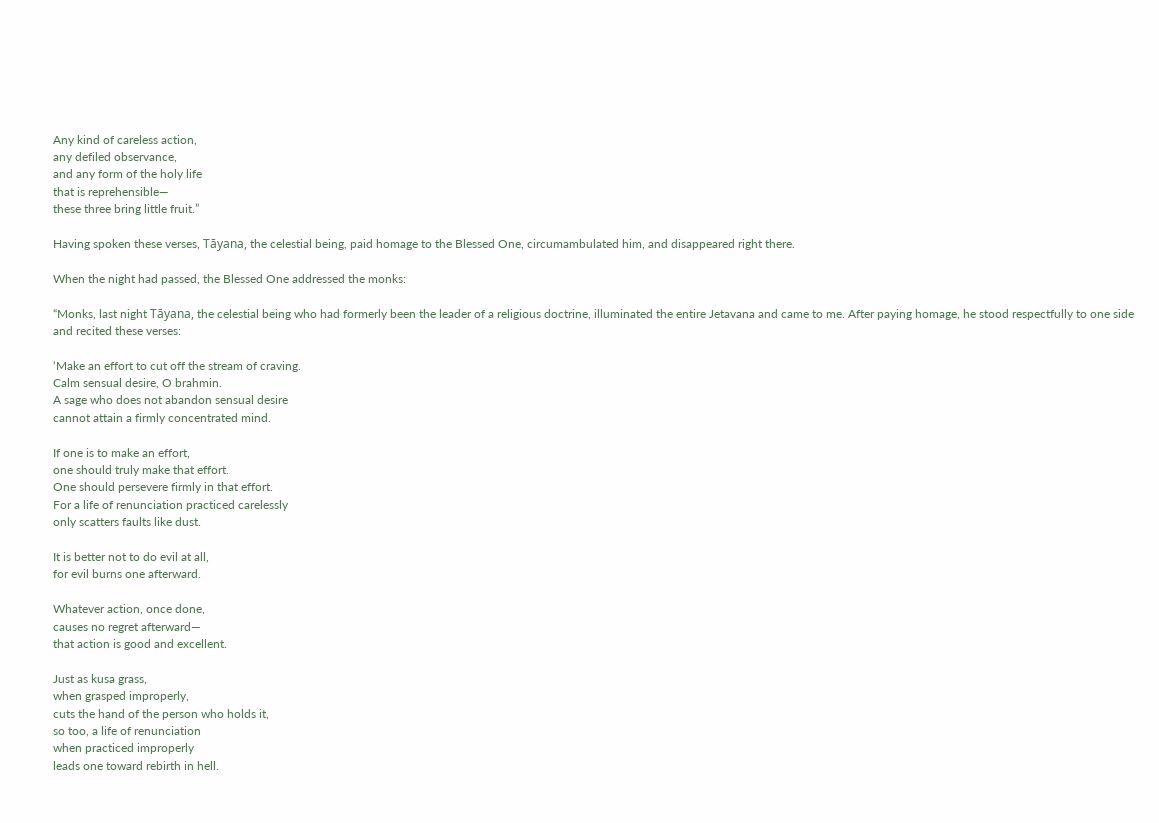Any kind of careless action,
any defiled observance,
and any form of the holy life
that is reprehensible—
these three bring little fruit.”

Having spoken these verses, Tāyana, the celestial being, paid homage to the Blessed One, circumambulated him, and disappeared right there.

When the night had passed, the Blessed One addressed the monks:

“Monks, last night Tāyana, the celestial being who had formerly been the leader of a religious doctrine, illuminated the entire Jetavana and came to me. After paying homage, he stood respectfully to one side and recited these verses:

‘Make an effort to cut off the stream of craving.
Calm sensual desire, O brahmin.
A sage who does not abandon sensual desire
cannot attain a firmly concentrated mind.

If one is to make an effort,
one should truly make that effort.
One should persevere firmly in that effort.
For a life of renunciation practiced carelessly
only scatters faults like dust.

It is better not to do evil at all,
for evil burns one afterward.

Whatever action, once done,
causes no regret afterward—
that action is good and excellent.

Just as kusa grass,
when grasped improperly,
cuts the hand of the person who holds it,
so too, a life of renunciation
when practiced improperly
leads one toward rebirth in hell.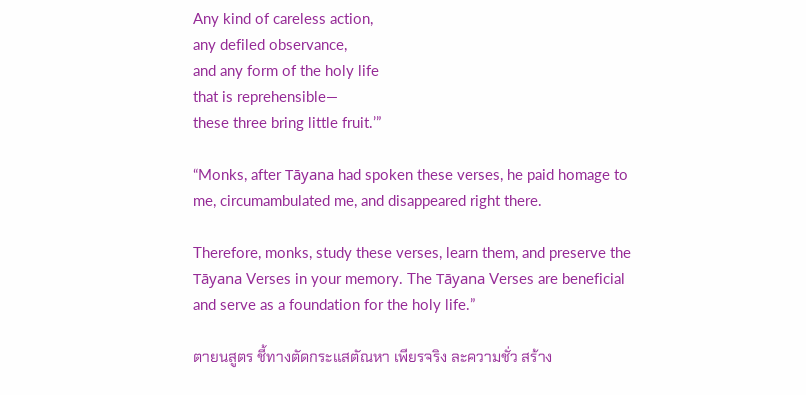Any kind of careless action,
any defiled observance,
and any form of the holy life
that is reprehensible—
these three bring little fruit.’”

“Monks, after Tāyana had spoken these verses, he paid homage to me, circumambulated me, and disappeared right there.

Therefore, monks, study these verses, learn them, and preserve the Tāyana Verses in your memory. The Tāyana Verses are beneficial and serve as a foundation for the holy life.”

ตายนสูตร ชี้ทางตัดกระแสตัณหา เพียรจริง ละความชั่ว สร้าง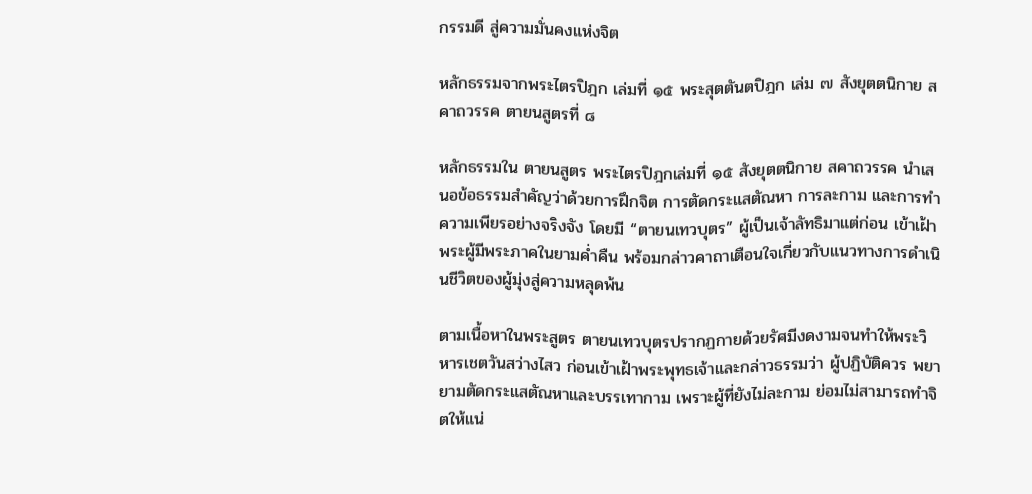กรรมดี สู่ความมั่นคงแห่งจิต

หลักธรรมจากพระไตรปิฎก เล่มที่ ๑๕ พระสุตตันตปิฎก เล่ม ๗ สังยุตตนิกาย สคาถวรรค ตายนสูตรที่ ๘

หลักธรรมใน ตายนสูตร พระไตรปิฎกเล่มที่ ๑๕ สังยุตตนิกาย สคาถวรรค นำเสนอข้อธรรมสำคัญว่าด้วยการฝึกจิต การตัดกระแสตัณหา การละกาม และการทำความเพียรอย่างจริงจัง โดยมี “ตายนเทวบุตร” ผู้เป็นเจ้าลัทธิมาแต่ก่อน เข้าเฝ้าพระผู้มีพระภาคในยามค่ำคืน พร้อมกล่าวคาถาเตือนใจเกี่ยวกับแนวทางการดำเนินชีวิตของผู้มุ่งสู่ความหลุดพ้น

ตามเนื้อหาในพระสูตร ตายนเทวบุตรปรากฏกายด้วยรัศมีงดงามจนทำให้พระวิหารเชตวันสว่างไสว ก่อนเข้าเฝ้าพระพุทธเจ้าและกล่าวธรรมว่า ผู้ปฏิบัติควร พยายามตัดกระแสตัณหาและบรรเทากาม เพราะผู้ที่ยังไม่ละกาม ย่อมไม่สามารถทำจิตให้แน่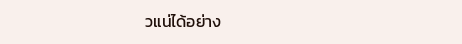วแน่ได้อย่าง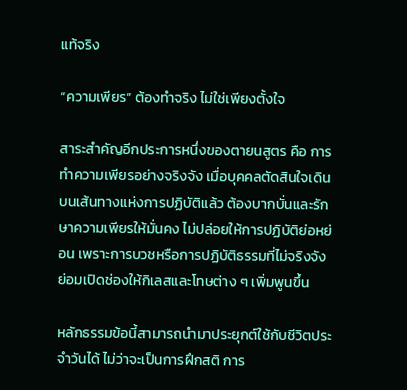แท้จริง

“ความเพียร” ต้องทำจริง ไม่ใช่เพียงตั้งใจ

สาระสำคัญอีกประการหนึ่งของตายนสูตร คือ การทำความเพียรอย่างจริงจัง เมื่อบุคคลตัดสินใจเดินบนเส้นทางแห่งการปฏิบัติแล้ว ต้องบากบั่นและรักษาความเพียรให้มั่นคง ไม่ปล่อยให้การปฏิบัติย่อหย่อน เพราะการบวชหรือการปฏิบัติธรรมที่ไม่จริงจัง ย่อมเปิดช่องให้กิเลสและโทษต่าง ๆ เพิ่มพูนขึ้น

หลักธรรมข้อนี้สามารถนำมาประยุกต์ใช้กับชีวิตประจำวันได้ ไม่ว่าจะเป็นการฝึกสติ การ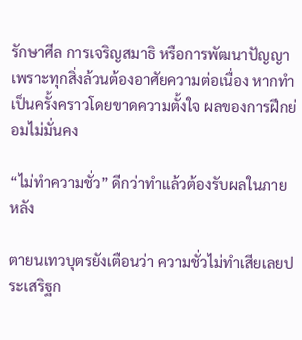รักษาศีล การเจริญสมาธิ หรือการพัฒนาปัญญา เพราะทุกสิ่งล้วนต้องอาศัยความต่อเนื่อง หากทำเป็นครั้งคราวโดยขาดความตั้งใจ ผลของการฝึกย่อมไม่มั่นคง

“ไม่ทำความชั่ว” ดีกว่าทำแล้วต้องรับผลในภายหลัง

ตายนเทวบุตรยังเตือนว่า ความชั่วไม่ทำเสียเลยประเสริฐก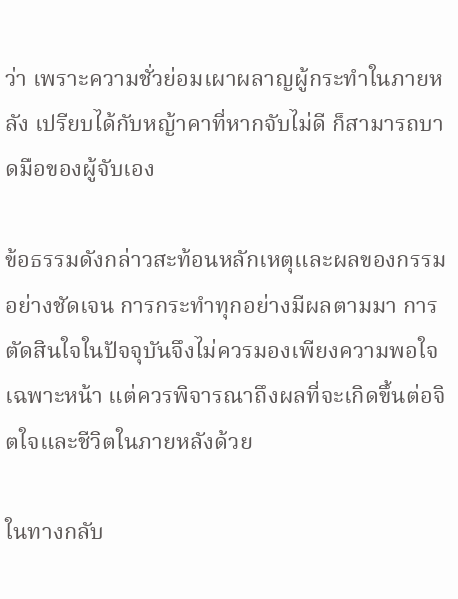ว่า เพราะความชั่วย่อมเผาผลาญผู้กระทำในภายหลัง เปรียบได้กับหญ้าคาที่หากจับไม่ดี ก็สามารถบาดมือของผู้จับเอง

ข้อธรรมดังกล่าวสะท้อนหลักเหตุและผลของกรรมอย่างชัดเจน การกระทำทุกอย่างมีผลตามมา การตัดสินใจในปัจจุบันจึงไม่ควรมองเพียงความพอใจเฉพาะหน้า แต่ควรพิจารณาถึงผลที่จะเกิดขึ้นต่อจิตใจและชีวิตในภายหลังด้วย

ในทางกลับ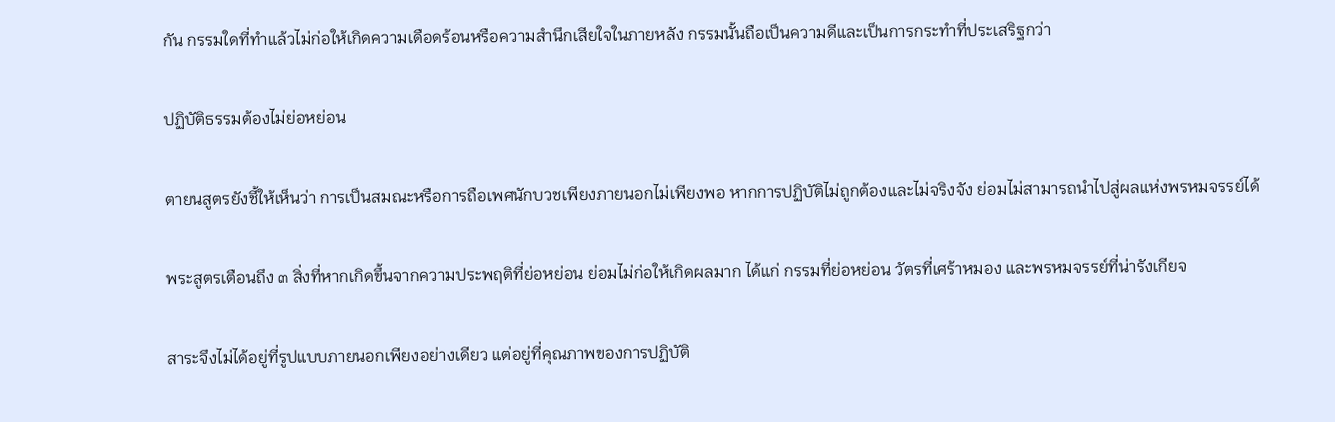กัน กรรมใดที่ทำแล้วไม่ก่อให้เกิดความเดือดร้อนหรือความสำนึกเสียใจในภายหลัง กรรมนั้นถือเป็นความดีและเป็นการกระทำที่ประเสริฐกว่า

ปฏิบัติธรรมต้องไม่ย่อหย่อน

ตายนสูตรยังชี้ให้เห็นว่า การเป็นสมณะหรือการถือเพศนักบวชเพียงภายนอกไม่เพียงพอ หากการปฏิบัติไม่ถูกต้องและไม่จริงจัง ย่อมไม่สามารถนำไปสู่ผลแห่งพรหมจรรย์ได้

พระสูตรเตือนถึง ๓ สิ่งที่หากเกิดขึ้นจากความประพฤติที่ย่อหย่อน ย่อมไม่ก่อให้เกิดผลมาก ได้แก่ กรรมที่ย่อหย่อน วัตรที่เศร้าหมอง และพรหมจรรย์ที่น่ารังเกียจ

สาระจึงไม่ได้อยู่ที่รูปแบบภายนอกเพียงอย่างเดียว แต่อยู่ที่คุณภาพของการปฏิบัติ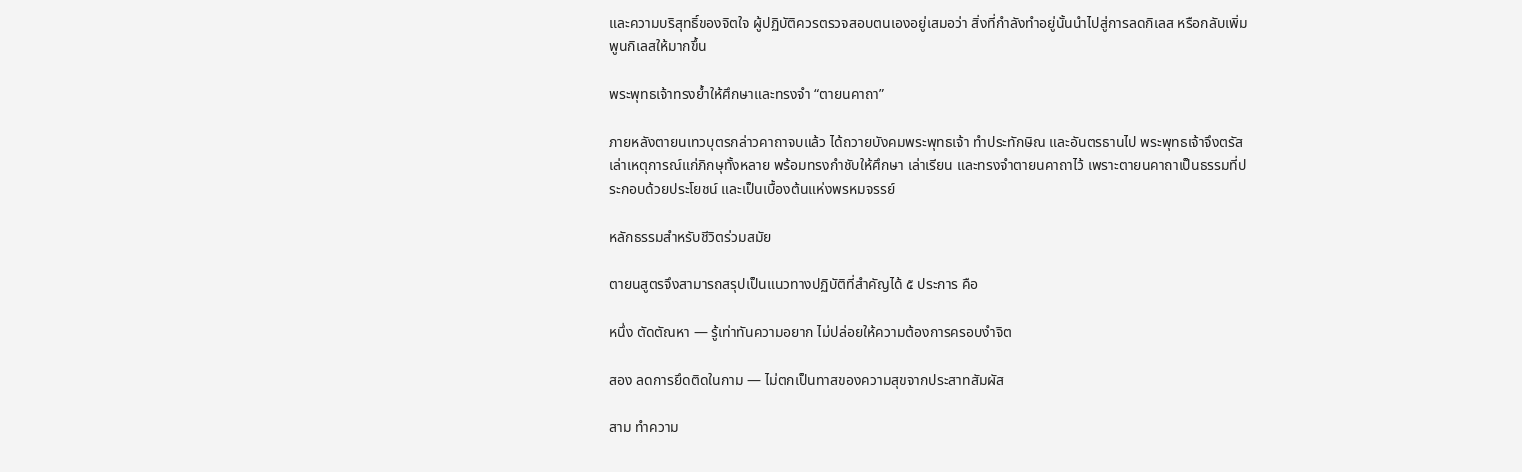และความบริสุทธิ์ของจิตใจ ผู้ปฏิบัติควรตรวจสอบตนเองอยู่เสมอว่า สิ่งที่กำลังทำอยู่นั้นนำไปสู่การลดกิเลส หรือกลับเพิ่มพูนกิเลสให้มากขึ้น

พระพุทธเจ้าทรงย้ำให้ศึกษาและทรงจำ “ตายนคาถา”

ภายหลังตายนเทวบุตรกล่าวคาถาจบแล้ว ได้ถวายบังคมพระพุทธเจ้า ทำประทักษิณ และอันตรธานไป พระพุทธเจ้าจึงตรัสเล่าเหตุการณ์แก่ภิกษุทั้งหลาย พร้อมทรงกำชับให้ศึกษา เล่าเรียน และทรงจำตายนคาถาไว้ เพราะตายนคาถาเป็นธรรมที่ประกอบด้วยประโยชน์ และเป็นเบื้องต้นแห่งพรหมจรรย์

หลักธรรมสำหรับชีวิตร่วมสมัย

ตายนสูตรจึงสามารถสรุปเป็นแนวทางปฏิบัติที่สำคัญได้ ๕ ประการ คือ

หนึ่ง ตัดตัณหา — รู้เท่าทันความอยาก ไม่ปล่อยให้ความต้องการครอบงำจิต

สอง ลดการยึดติดในกาม — ไม่ตกเป็นทาสของความสุขจากประสาทสัมผัส

สาม ทำความ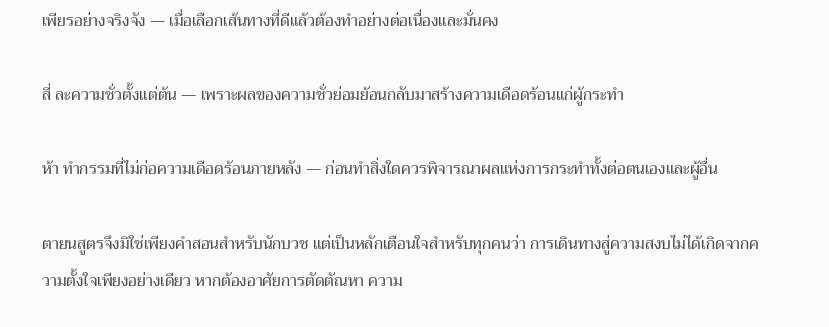เพียรอย่างจริงจัง — เมื่อเลือกเส้นทางที่ดีแล้วต้องทำอย่างต่อเนื่องและมั่นคง

สี่ ละความชั่วตั้งแต่ต้น — เพราะผลของความชั่วย่อมย้อนกลับมาสร้างความเดือดร้อนแก่ผู้กระทำ

ห้า ทำกรรมที่ไม่ก่อความเดือดร้อนภายหลัง — ก่อนทำสิ่งใดควรพิจารณาผลแห่งการกระทำทั้งต่อตนเองและผู้อื่น

ตายนสูตรจึงมิใช่เพียงคำสอนสำหรับนักบวช แต่เป็นหลักเตือนใจสำหรับทุกคนว่า การเดินทางสู่ความสงบไม่ได้เกิดจากความตั้งใจเพียงอย่างเดียว หากต้องอาศัยการตัดตัณหา ความ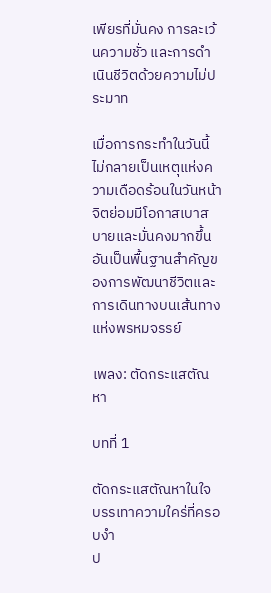เพียรที่มั่นคง การละเว้นความชั่ว และการดำเนินชีวิตด้วยความไม่ประมาท

เมื่อการกระทำในวันนี้ไม่กลายเป็นเหตุแห่งความเดือดร้อนในวันหน้า จิตย่อมมีโอกาสเบาสบายและมั่นคงมากขึ้น อันเป็นพื้นฐานสำคัญของการพัฒนาชีวิตและการเดินทางบนเส้นทางแห่งพรหมจรรย์

เพลง: ตัดกระแสตัณหา

บทที่ 1

ตัดกระแสตัณหาในใจ
บรรเทาความใคร่ที่ครอบงำ
ป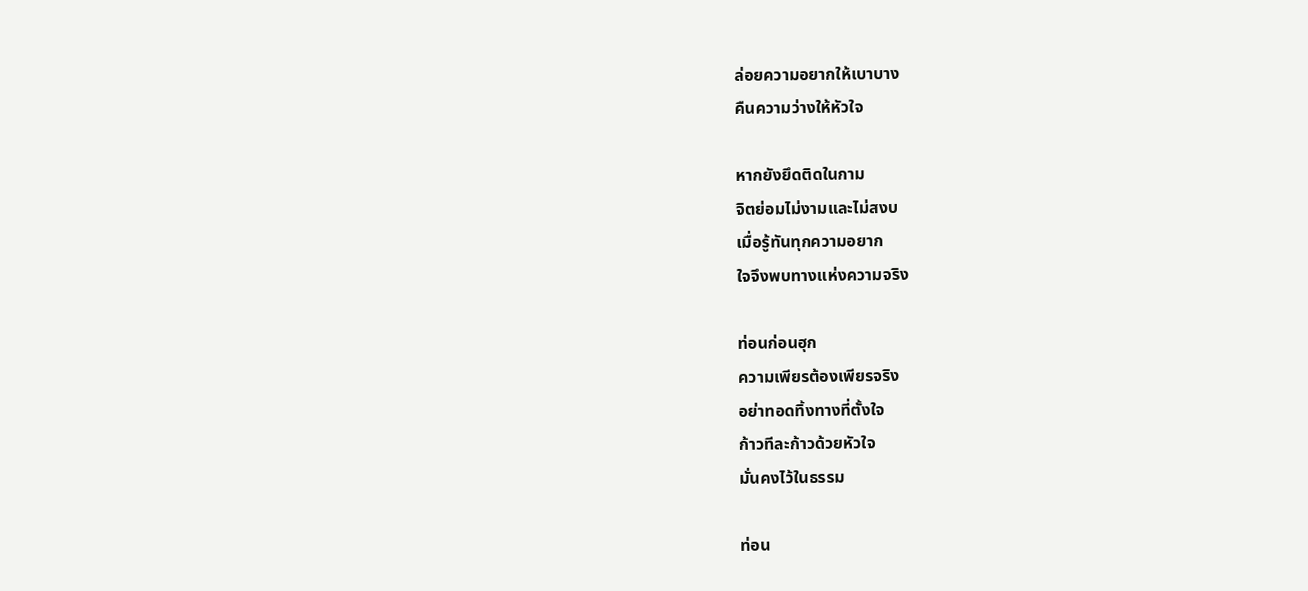ล่อยความอยากให้เบาบาง
คืนความว่างให้หัวใจ

หากยังยึดติดในกาม
จิตย่อมไม่งามและไม่สงบ
เมื่อรู้ทันทุกความอยาก
ใจจึงพบทางแห่งความจริง

ท่อนก่อนฮุก
ความเพียรต้องเพียรจริง
อย่าทอดทิ้งทางที่ตั้งใจ
ก้าวทีละก้าวด้วยหัวใจ
มั่นคงไว้ในธรรม

ท่อน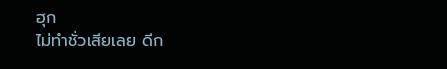ฮุก
ไม่ทำชั่วเสียเลย ดีก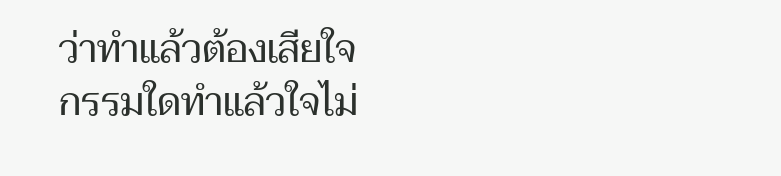ว่าทำแล้วต้องเสียใจ
กรรมใดทำแล้วใจไม่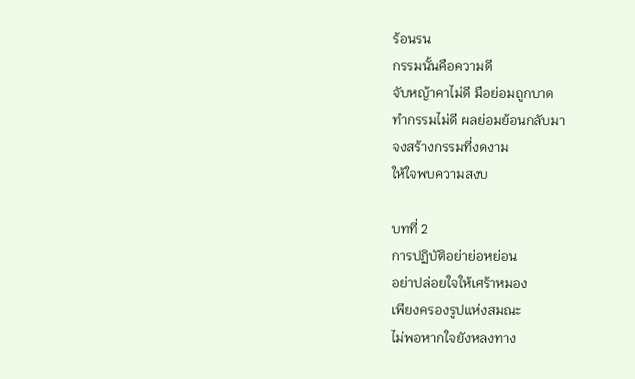ร้อนรน
กรรมนั้นคือความดี
จับหญ้าคาไม่ดี มือย่อมถูกบาด
ทำกรรมไม่ดี ผลย่อมย้อนกลับมา
จงสร้างกรรมที่งดงาม
ให้ใจพบความสงบ

บทที่ 2
การปฏิบัติอย่าย่อหย่อน
อย่าปล่อยใจให้เศร้าหมอง
เพียงครองรูปแห่งสมณะ
ไม่พอหากใจยังหลงทาง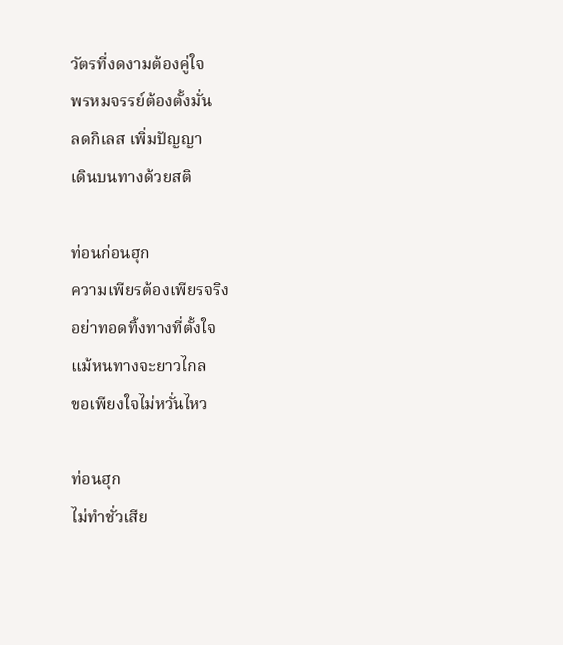วัตรที่งดงามต้องคู่ใจ
พรหมจรรย์ต้องตั้งมั่น
ลดกิเลส เพิ่มปัญญา
เดินบนทางด้วยสติ

ท่อนก่อนฮุก
ความเพียรต้องเพียรจริง
อย่าทอดทิ้งทางที่ตั้งใจ
แม้หนทางจะยาวไกล
ขอเพียงใจไม่หวั่นไหว

ท่อนฮุก
ไม่ทำชั่วเสีย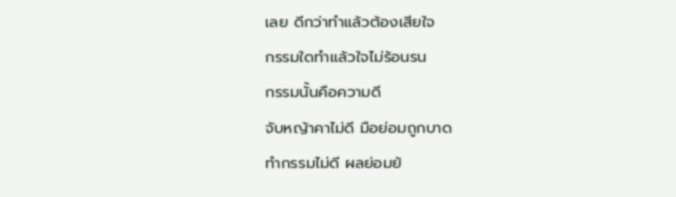เลย ดีกว่าทำแล้วต้องเสียใจ
กรรมใดทำแล้วใจไม่ร้อนรน
กรรมนั้นคือความดี
จับหญ้าคาไม่ดี มือย่อมถูกบาด
ทำกรรมไม่ดี ผลย่อมย้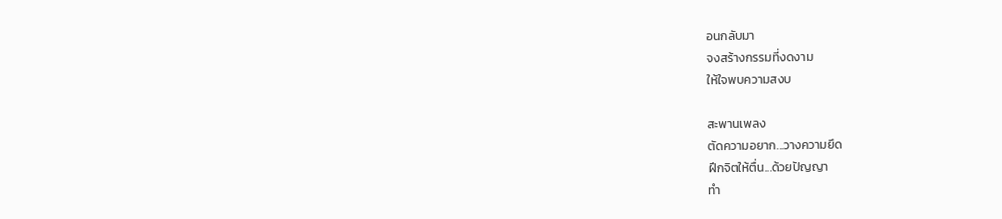อนกลับมา
จงสร้างกรรมที่งดงาม
ให้ใจพบความสงบ

สะพานเพลง
ตัดความอยาก...วางความยึด
ฝึกจิตให้ตื่น...ด้วยปัญญา
ทำ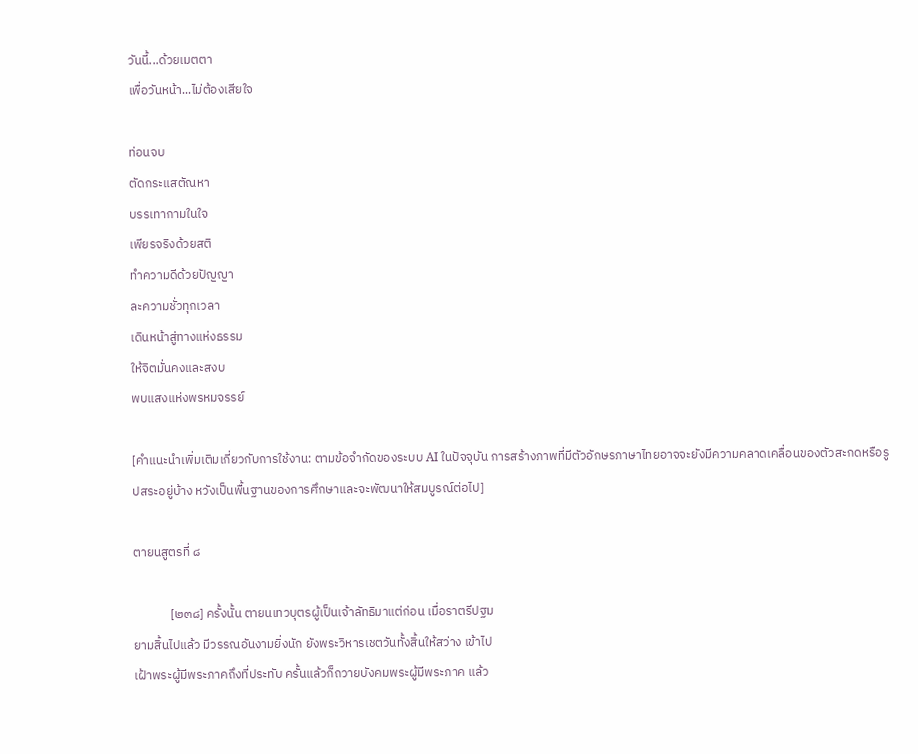วันนี้...ด้วยเมตตา
เพื่อวันหน้า...ไม่ต้องเสียใจ

ท่อนจบ
ตัดกระแสตัณหา
บรรเทากามในใจ
เพียรจริงด้วยสติ
ทำความดีด้วยปัญญา
ละความชั่วทุกเวลา
เดินหน้าสู่ทางแห่งธรรม
ให้จิตมั่นคงและสงบ
พบแสงแห่งพรหมจรรย์

[คำแนะนำเพิ่มเติมเกี่ยวกับการใช้งาน: ตามข้อจำกัดของระบบ AI ในปัจจุบัน การสร้างภาพที่มีตัวอักษรภาษาไทยอาจจะยังมีความคลาดเคลื่อนของตัวสะกดหรือรูปสระอยู่บ้าง หวังเป็นพื้นฐานของการศึกษาและจะพัฒนาให้สมบูรณ์ต่อไป]

ตายนสูตรที่ ๘

             [๒๓๘] ครั้งนั้น ตายนเทวบุตรผู้เป็นเจ้าลัทธิมาแต่ก่อน เมื่อราตรีปฐม
ยามสิ้นไปแล้ว มีวรรณอันงามยิ่งนัก ยังพระวิหารเชตวันทั้งสิ้นให้สว่าง เข้าไป
เฝ้าพระผู้มีพระภาคถึงที่ประทับ ครั้นแล้วก็ถวายบังคมพระผู้มีพระภาค แล้ว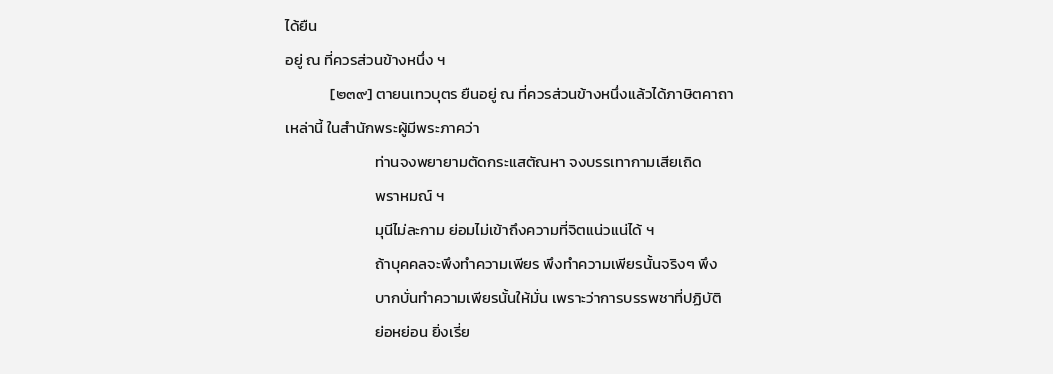ได้ยืน
อยู่ ณ ที่ควรส่วนข้างหนึ่ง ฯ
             [๒๓๙] ตายนเทวบุตร ยืนอยู่ ณ ที่ควรส่วนข้างหนึ่งแล้วได้ภาษิตคาถา
เหล่านี้ ในสำนักพระผู้มีพระภาคว่า
                          ท่านจงพยายามตัดกระแสตัณหา จงบรรเทากามเสียเถิด
                          พราหมณ์ ฯ
                          มุนีไม่ละกาม ย่อมไม่เข้าถึงความที่จิตแน่วแน่ได้ ฯ
                          ถ้าบุคคลจะพึงทำความเพียร พึงทำความเพียรนั้นจริงๆ พึง
                          บากบั่นทำความเพียรนั้นให้มั่น เพราะว่าการบรรพชาที่ปฏิบัติ
                          ย่อหย่อน ยิ่งเรี่ย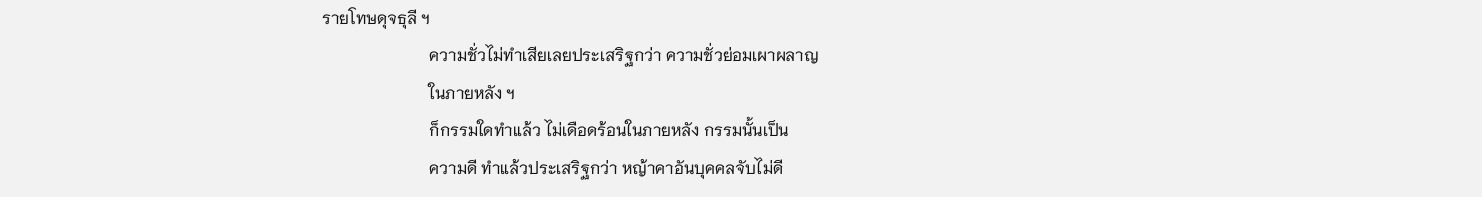รายโทษดุจธุลี ฯ
                          ความชั่วไม่ทำเสียเลยประเสริฐกว่า ความชั่วย่อมเผาผลาญ
                          ในภายหลัง ฯ
                          ก็กรรมใดทำแล้ว ไม่เดือดร้อนในภายหลัง กรรมนั้นเป็น
                          ความดี ทำแล้วประเสริฐกว่า หญ้าคาอันบุคคลจับไม่ดี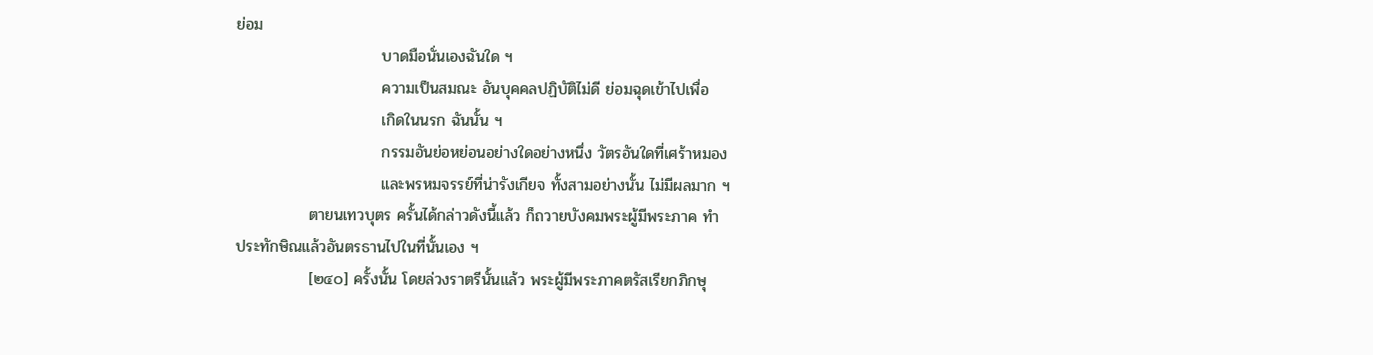ย่อม
                          บาดมือนั่นเองฉันใด ฯ
                          ความเป็นสมณะ อันบุคคลปฏิบัติไม่ดี ย่อมฉุดเข้าไปเพื่อ
                          เกิดในนรก ฉันนั้น ฯ
                          กรรมอันย่อหย่อนอย่างใดอย่างหนึ่ง วัตรอันใดที่เศร้าหมอง
                          และพรหมจรรย์ที่น่ารังเกียจ ทั้งสามอย่างนั้น ไม่มีผลมาก ฯ
             ตายนเทวบุตร ครั้นได้กล่าวดังนี้แล้ว ก็ถวายบังคมพระผู้มีพระภาค ทำ
ประทักษิณแล้วอันตรธานไปในที่นั้นเอง ฯ
             [๒๔๐] ครั้งนั้น โดยล่วงราตรีนั้นแล้ว พระผู้มีพระภาคตรัสเรียกภิกษุ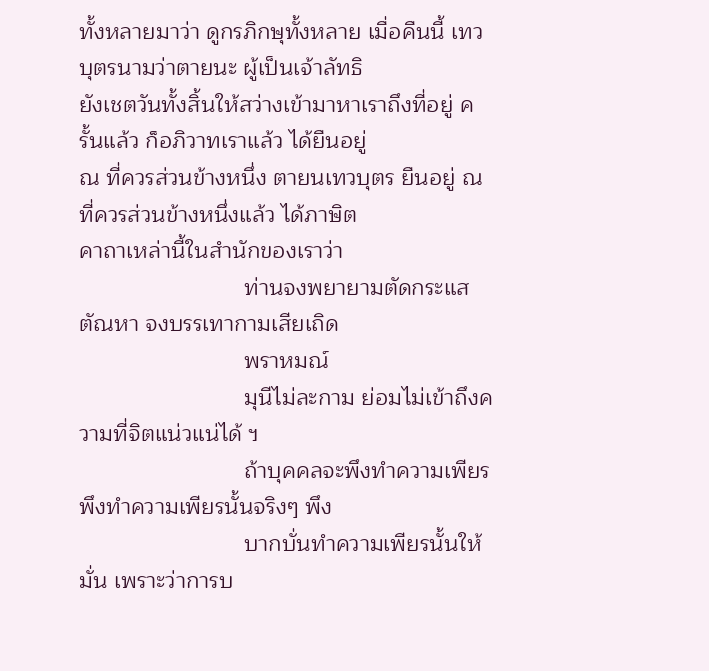ทั้งหลายมาว่า ดูกรภิกษุทั้งหลาย เมื่อคืนนี้ เทวบุตรนามว่าตายนะ ผู้เป็นเจ้าลัทธิ
ยังเชตวันทั้งสิ้นให้สว่างเข้ามาหาเราถึงที่อยู่ ครั้นแล้ว ก็อภิวาทเราแล้ว ได้ยืนอยู่
ณ ที่ควรส่วนข้างหนึ่ง ตายนเทวบุตร ยืนอยู่ ณ ที่ควรส่วนข้างหนึ่งแล้ว ได้ภาษิต
คาถาเหล่านี้ในสำนักของเราว่า
                          ท่านจงพยายามตัดกระแสตัณหา จงบรรเทากามเสียเถิด
                          พราหมณ์
                          มุนีไม่ละกาม ย่อมไม่เข้าถึงความที่จิตแน่วแน่ได้ ฯ
                          ถ้าบุคคลจะพึงทำความเพียร พึงทำความเพียรนั้นจริงๆ พึง
                          บากบั่นทำความเพียรนั้นให้มั่น เพราะว่าการบ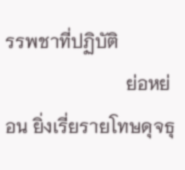รรพชาที่ปฏิบัติ
                          ย่อหย่อน ยิ่งเรี่ยรายโทษดุจธุ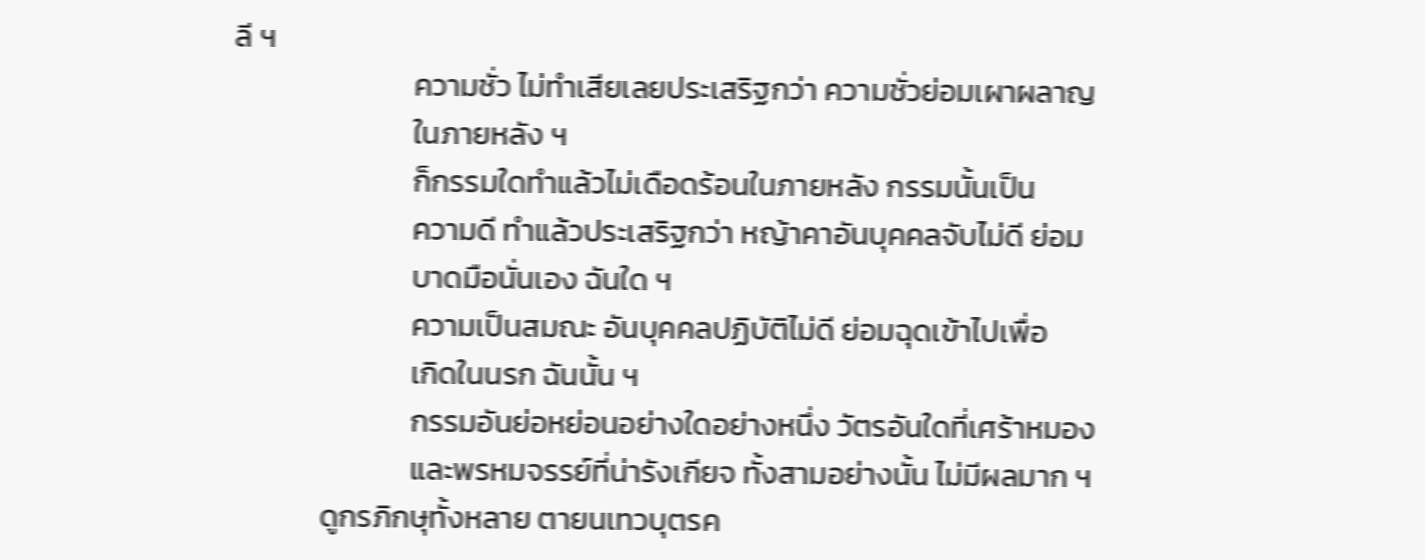ลี ฯ
                          ความชั่ว ไม่ทำเสียเลยประเสริฐกว่า ความชั่วย่อมเผาผลาญ
                          ในภายหลัง ฯ
                          ก็กรรมใดทำแล้วไม่เดือดร้อนในภายหลัง กรรมนั้นเป็น
                          ความดี ทำแล้วประเสริฐกว่า หญ้าคาอันบุคคลจับไม่ดี ย่อม
                          บาดมือนั่นเอง ฉันใด ฯ
                          ความเป็นสมณะ อันบุคคลปฏิบัติไม่ดี ย่อมฉุดเข้าไปเพื่อ
                          เกิดในนรก ฉันนั้น ฯ
                          กรรมอันย่อหย่อนอย่างใดอย่างหนึ่ง วัตรอันใดที่เศร้าหมอง
                          และพรหมจรรย์ที่น่ารังเกียจ ทั้งสามอย่างนั้น ไม่มีผลมาก ฯ
             ดูกรภิกษุทั้งหลาย ตายนเทวบุตรค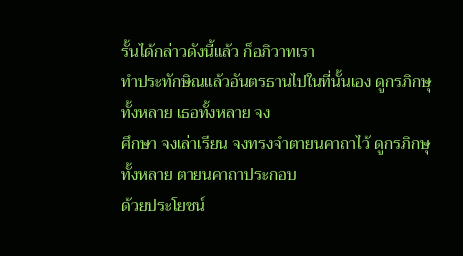รั้นได้กล่าวดังนี้แล้ว ก็อภิวาทเรา
ทำประทักษิณแล้วอันตรธานไปในที่นั้นเอง ดูกรภิกษุทั้งหลาย เธอทั้งหลาย จง
ศึกษา จงเล่าเรียน จงทรงจำตายนคาถาไว้ ดูกรภิกษุทั้งหลาย ตายนคาถาประกอบ
ด้วยประโยชน์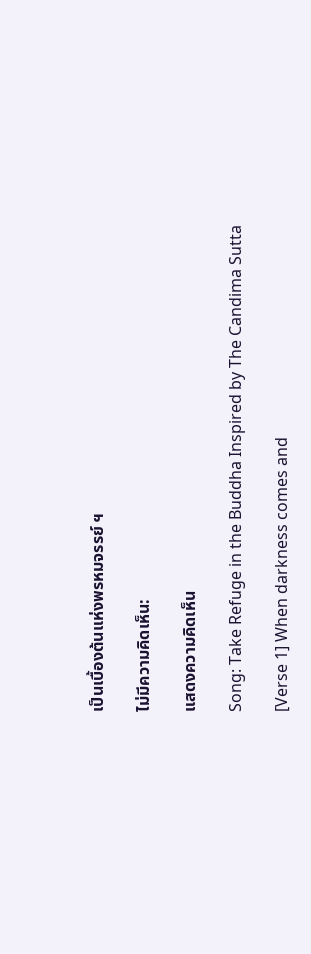เป็นเบื้องต้นแห่งพรหมจรรย์ ฯ

ไม่มีความคิดเห็น:

แสดงความคิดเห็น

Song: Take Refuge in the Buddha Inspired by The Candima Sutta

[Verse 1] When darkness comes and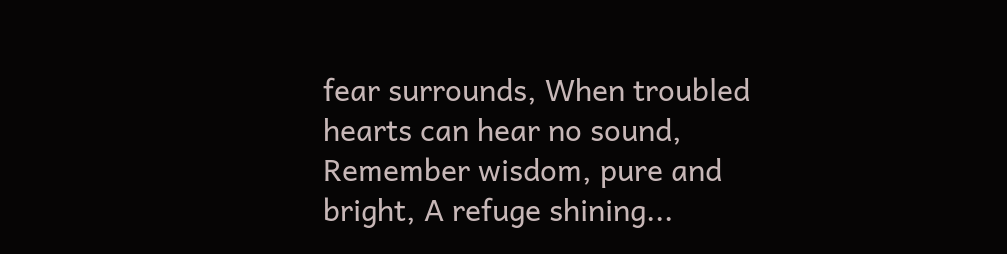fear surrounds, When troubled hearts can hear no sound, Remember wisdom, pure and bright, A refuge shining...